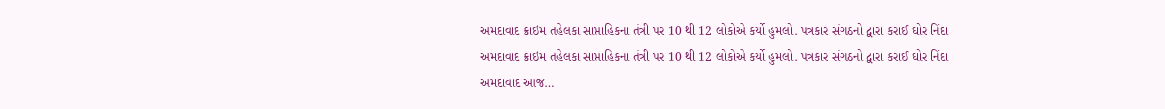અમદાવાદ ક્રાઇમ તહેલકા સાપ્તાહિકના તંત્રી પર 10 થી 12 લોકોએ કર્યો હુમલો. પત્રકાર સંગઠનો દ્વારા કરાઈ ઘોર નિંદા
અમદાવાદ ક્રાઇમ તહેલકા સાપ્તાહિકના તંત્રી પર 10 થી 12 લોકોએ કર્યો હુમલો. પત્રકાર સંગઠનો દ્વારા કરાઈ ઘોર નિંદા અમદાવાદ આજ…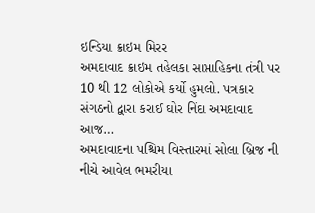ઇન્ડિયા ક્રાઇમ મિરર
અમદાવાદ ક્રાઇમ તહેલકા સાપ્તાહિકના તંત્રી પર 10 થી 12 લોકોએ કર્યો હુમલો. પત્રકાર સંગઠનો દ્વારા કરાઈ ઘોર નિંદા અમદાવાદ આજ…
અમદાવાદના પશ્ચિમ વિસ્તારમાં સોલા બ્રિજ ની નીચે આવેલ ભમરીયા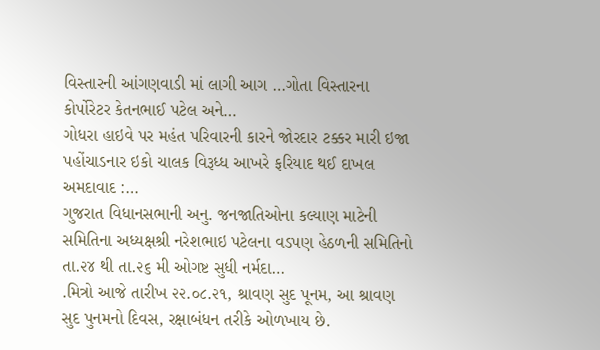વિસ્તારની આંગણવાડી માં લાગી આગ …ગોતા વિસ્તારના કોર્પોરેટર કેતનભાઈ પટેલ અને…
ગોધરા હાઇવે પર મહંત પરિવારની કારને જોરદાર ટક્કર મારી ઇજા પહોંચાડનાર ઇકો ચાલક વિરૂધ્ધ આખરે ફરિયાદ થઈ દાખલ અમદાવાદ :…
ગુજરાત વિધાનસભાની અનુ. જનજાતિઓના કલ્યાણ માટેની સમિતિના અધ્યક્ષશ્રી નરેશભાઇ પટેલના વડપણ હેઠળની સમિતિનો તા.૨૪ થી તા.૨૬ મી ઓગષ્ટ સુધી નર્મદા…
.મિત્રો આજે તારીખ ૨૨.૦૮.૨૧, શ્રાવણ સુદ પૂનમ, આ શ્રાવણ સુદ પુનમનો દિવસ, રક્ષાબંધન તરીકે ઓળખાય છે.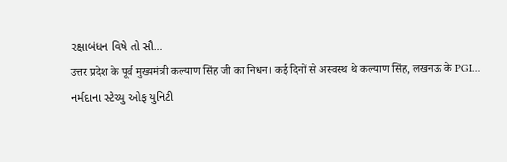રક્ષાબંધન વિષે તો સૌ…
उत्तर प्रदेश के पूर्व मुख्यमंत्री कल्याण सिंह जी का निधन। कई दिनों से अस्वस्थ थे कल्याण सिंह, लखनऊ के PGI…
નર્મદાના સ્ટેચ્યુ ઓફ યુનિટી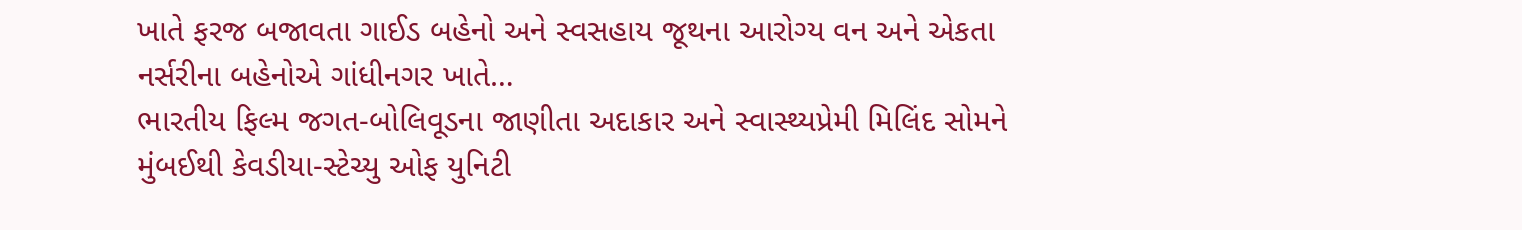ખાતે ફરજ બજાવતા ગાઈડ બહેનો અને સ્વસહાય જૂથના આરોગ્ય વન અને એકતા નર્સરીના બહેનોએ ગાંધીનગર ખાતે…
ભારતીય ફિલ્મ જગત-બોલિવૂડના જાણીતા અદાકાર અને સ્વાસ્થ્યપ્રેમી મિલિંદ સોમને મુંબઈથી કેવડીયા-સ્ટેચ્યુ ઓફ યુનિટી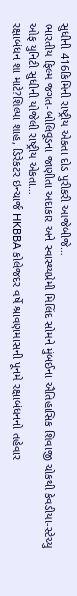સુધીની 416કિમિની રાષ્ટ્રીય એકતા દોડ પુરીકરી આજેબીજે…
ભારતીય ફિલ્મ જગત-બોલિવૂડના જાણીતા અદાકાર અને સ્વાસ્થ્યપ્રેમી મિલિંદ સોમને મુંબઈના ઐતિહાસિક શિવાજી ચોકથી કેવડીયા-સ્ટેચ્યુ ઓફ યુનિટી સુધીની યોજેલી રાષ્ટ્રીય એકતા…
રક્ષાબંધન શા માટે?શિલ્પા શાહ, ડિરેકટર ઇન્ચાર્જ HKBBA કોલેજદર વર્ષે શ્રાવણમાસની પૂનમે રક્ષાબંધનનો તહેવાર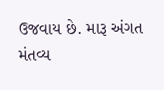ઉજવાય છે. મારૂ અંગત મંતવ્ય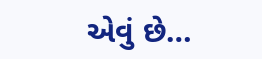એવું છે…